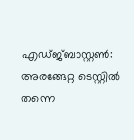എഡ്ജ്ബാസ്റ്റൺ: അരങ്ങേറ്റ ടെസ്റ്റിൽ തന്നെ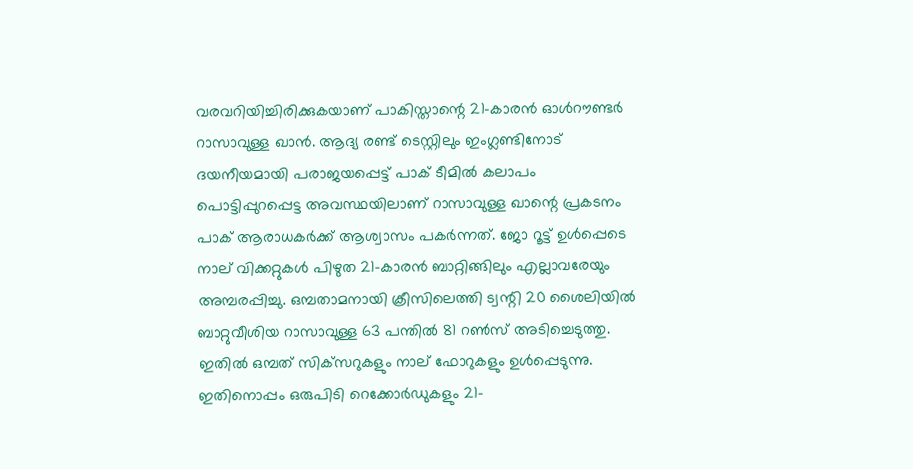വരവറിയിച്ചിരിക്കുകയാണ് പാകിസ്താന്റെ 21-കാരൻ ഓൾറൗണ്ടർ റാസാവുള്ള ഖാൻ. ആദ്യ രണ്ട് ടെസ്റ്റിലും ഇംഗ്ലണ്ടിനോട് ദയനീയമായി പരാജയപ്പെട്ട് പാക് ടീമിൽ കലാപം പൊട്ടിപ്പുറപ്പെട്ട അവസ്ഥയിലാണ് റാസാവുള്ള ഖാന്റെ പ്രകടനം പാക് ആരാധകർക്ക് ആശ്വാസം പകർന്നത്. ജോ റൂട്ട് ഉൾപ്പെടെ നാല് വിക്കറ്റുകൾ പിഴുത 21-കാരൻ ബാറ്റിങ്ങിലും എല്ലാവരേയും അമ്പരപ്പിച്ചു. ഒമ്പതാമനായി ക്രീസിലെത്തി ട്വന്റി 20 ശൈലിയിൽ ബാറ്റുവീശിയ റാസാവുള്ള 63 പന്തിൽ 81 റൺസ് അടിച്ചെടുത്തു. ഇതിൽ ഒമ്പത് സിക്‌സറുകളും നാല് ഫോറുകളും ഉൾപ്പെടുന്നു. ഇതിനൊപ്പം ഒരുപിടി റെക്കോർഡുകളും 21-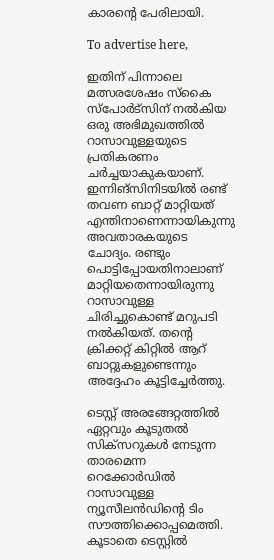കാരന്റെ പേരിലായി.

To advertise here,

ഇതിന് പിന്നാലെ മത്സരശേഷം സ്‌കൈ സ്‌പോർട്‌സിന് നൽകിയ ഒരു അഭിമുഖത്തിൽ റാസാവുള്ളയുടെ പ്രതികരണം ചർച്ചയാകുകയാണ്. ഇന്നിങ്‌സിനിടയിൽ രണ്ട് തവണ ബാറ്റ് മാറ്റിയത് എന്തിനാണെന്നായികുന്നു അവതാരകയുടെ ചോദ്യം. രണ്ടും പൊട്ടിപ്പോയതിനാലാണ് മാറ്റിയതെന്നായിരുന്നു റാസാവുള്ള ചിരിച്ചുകൊണ്ട് മറുപടി നൽകിയത്. തന്റെ ക്രിക്കറ്റ് കിറ്റിൽ ആറ് ബാറ്റുകളുണ്ടെന്നും അദ്ദേഹം കൂട്ടിച്ചേർത്തു.

ടെസ്റ്റ് അരങ്ങേറ്റത്തിൽ ഏറ്റവും കൂടുതൽ സിക്‌സറുകൾ നേടുന്ന താരമെന്ന റെക്കോർഡിൽ റാസാവുള്ള ന്യൂസീലൻഡിന്റെ ടിം സൗത്തിക്കൊപ്പമെത്തി. കൂടാതെ ടെസ്റ്റിൽ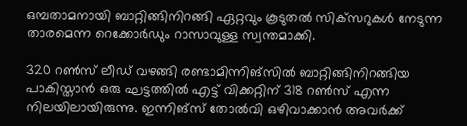ഒമ്പതാമനായി ബാറ്റിങ്ങിനിറങ്ങി ഏറ്റവും കൂടുതൽ സിക്‌സറുകൾ നേടുന്ന താരമെന്ന റെക്കോർഡും റാസാവുള്ള സ്വന്തമാക്കി.

320 റൺസ് ലീഡ് വഴങ്ങി രണ്ടാമിന്നിങ്‌സിൽ ബാറ്റിങ്ങിനിറങ്ങിയ പാകിസ്താൻ ഒരു ഘട്ടത്തിൽ എട്ട് വിക്കറ്റിന് 318 റൺസ് എന്ന നിലയിലായിരുന്നു. ഇന്നിങ്‌സ് തോൽവി ഒഴിവാക്കാൻ അവർക്ക്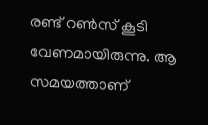രണ്ട് റൺസ് കൂടി വേണമായിരുന്നു. ആ സമയത്താണ്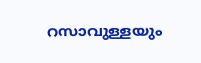റസാവുള്ളയും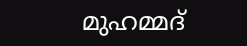മുഹമ്മദ്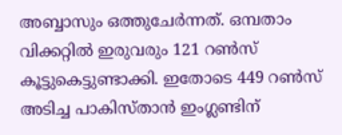അബ്ബാസും ഒത്തുചേർന്നത്. ഒമ്പതാം വിക്കറ്റിൽ ഇരുവരും 121 റൺസ് കൂട്ടുകെട്ടുണ്ടാക്കി. ഇതോടെ 449 റൺസ് അടിച്ച പാകിസ്താൻ ഇംഗ്ലണ്ടിന്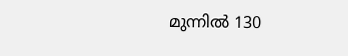മുന്നിൽ 130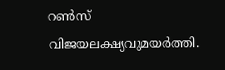റൺസ് വിജയലക്ഷ്യവുമയർത്തി.